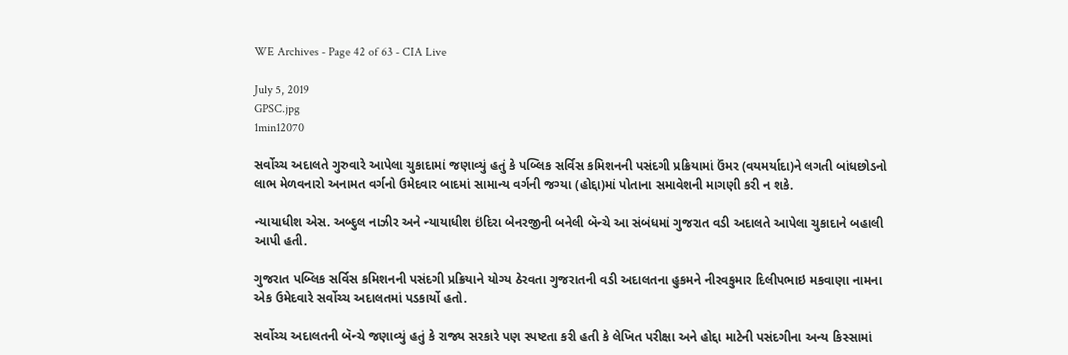WE Archives - Page 42 of 63 - CIA Live

July 5, 2019
GPSC.jpg
1min12070

સર્વોચ્ચ અદાલતે ગુરુવારે આપેલા ચુકાદામાં જણાવ્યું હતું કે પબ્લિક સર્વિસ કમિશનની પસંદગી પ્રક્રિયામાં ઉંમર (વયમર્યાદા)ને લગતી બાંધછોડનો લાભ મેળવનારો અનામત વર્ગનો ઉમેદવાર બાદમાં સામાન્ય વર્ગની જગ્યા (હોદ્દા)માં પોતાના સમાવેશની માગણી કરી ન શકે.

ન્યાયાધીશ એસ. અબ્દુલ નાઝીર અને ન્યાયાધીશ ઇંદિરા બેનરજીની બનેલી બૅન્ચે આ સંબંધમાં ગુજરાત વડી અદાલતે આપેલા ચુકાદાને બહાલી આપી હતી.

ગુજરાત પબ્લિક સર્વિસ કમિશનની પસંદગી પ્રક્રિયાને યોગ્ય ઠેરવતા ગુજરાતની વડી અદાલતના હુકમને નીરવકુમાર દિલીપભાઇ મકવાણા નામના એક ઉમેદવારે સર્વોચ્ચ અદાલતમાં પડકાર્યો હતો.

સર્વોચ્ચ અદાલતની બૅન્ચે જણાવ્યું હતું કે રાજ્ય સરકારે પણ સ્પષ્ટતા કરી હતી કે લેખિત પરીક્ષા અને હોદ્દા માટેની પસંદગીના અન્ય કિસ્સામાં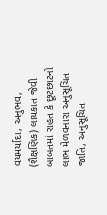વયમર્યાદા, અનુભવ, (શૈક્ષણિક) લાયકાત જેવી બાબતમાં રાહત કે છૂટછાટનો લાભ મેળવનારા અનુસૂચિત જાતિ, અનુસૂચિત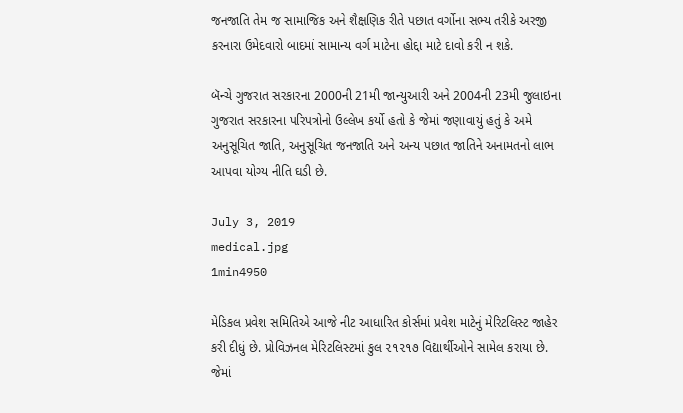જનજાતિ તેમ જ સામાજિક અને શૈક્ષણિક રીતે પછાત વર્ગોના સભ્ય તરીકે અરજી કરનારા ઉમેદવારો બાદમાં સામાન્ય વર્ગ માટેના હોદ્દા માટે દાવો કરી ન શકે.

બૅન્ચે ગુજરાત સરકારના 2000ની 21મી જાન્યુઆરી અને 2004ની 23મી જુલાઇના ગુજરાત સરકારના પરિપત્રોનો ઉલ્લેખ કર્યો હતો કે જેમાં જણાવાયું હતું કે અમે અનુસૂચિત જાતિ, અનુસૂચિત જનજાતિ અને અન્ય પછાત જાતિને અનામતનો લાભ આપવા યોગ્ય નીતિ ઘડી છે.

July 3, 2019
medical.jpg
1min4950

મેડિકલ પ્રવેશ સમિતિએ આજે નીટ આધારિત કોર્સમાં પ્રવેશ માટેનું મેરિટલિસ્ટ જાહેર કરી દીધું છે. પ્રોવિઝનલ મેરિટલિસ્ટમાં કુલ ૨૧૨૧૭ વિદ્યાર્થીઓને સામેલ કરાયા છે. જેમાં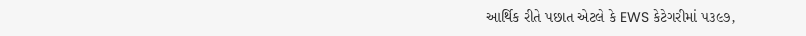આર્થિક રીતે પછાત એટલે કે EWS કેટેગરીમાં ૫૩૯૭,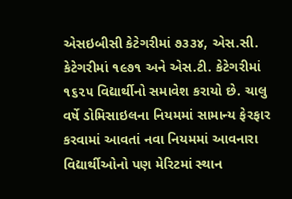એસઇબીસી કેટેગરીમાં ૭૩૩૪, એસ.સી. કેટેગરીમાં ૧૯૭૧ અને એસ.ટી. કેટેગરીમાં ૧૬૨૫ વિદ્યાર્થીનો સમાવેશ કરાયો છે. ચાલુ વર્ષે ડોમિસાઇલના નિયમમાં સામાન્ય ફેરફાર કરવામાં આવતાં નવા નિયમમાં આવનારા વિદ્યાર્થીઓનો પણ મેરિટમાં સ્થાન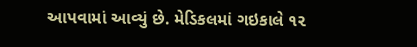આપવામાં આવ્યું છે. મેડિકલમાં ગઇકાલે ૧૨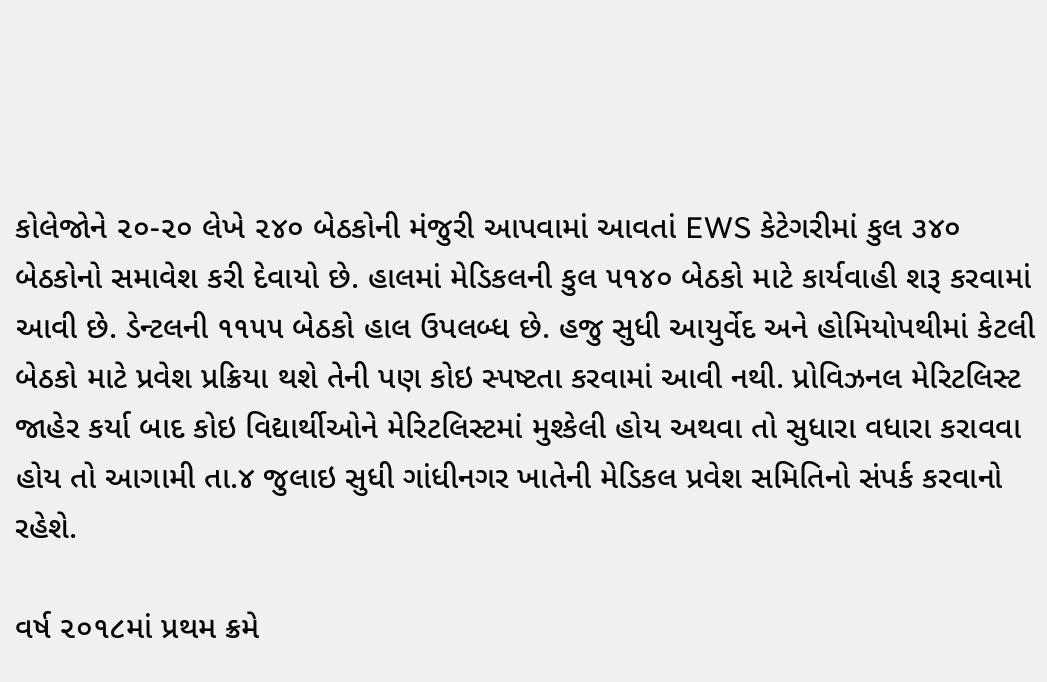કોલેજોને ૨૦-૨૦ લેખે ૨૪૦ બેઠકોની મંજુરી આપવામાં આવતાં EWS કેટેગરીમાં કુલ ૩૪૦ બેઠકોનો સમાવેશ કરી દેવાયો છે. હાલમાં મેડિકલની કુલ ૫૧૪૦ બેઠકો માટે કાર્યવાહી શરૂ કરવામાં આવી છે. ડેન્ટલની ૧૧૫૫ બેઠકો હાલ ઉપલબ્ધ છે. હજુ સુધી આયુર્વેદ અને હોમિયોપથીમાં કેટલી બેઠકો માટે પ્રવેશ પ્રક્રિયા થશે તેની પણ કોઇ સ્પષ્ટતા કરવામાં આવી નથી. પ્રોવિઝનલ મેરિટલિસ્ટ જાહેર કર્યા બાદ કોઇ વિદ્યાર્થીઓને મેરિટલિસ્ટમાં મુશ્કેલી હોય અથવા તો સુધારા વધારા કરાવવા હોય તો આગામી તા.૪ જુલાઇ સુધી ગાંધીનગર ખાતેની મેડિકલ પ્રવેશ સમિતિનો સંપર્ક કરવાનો રહેશે.

વર્ષ ૨૦૧૮માં પ્રથમ ક્રમે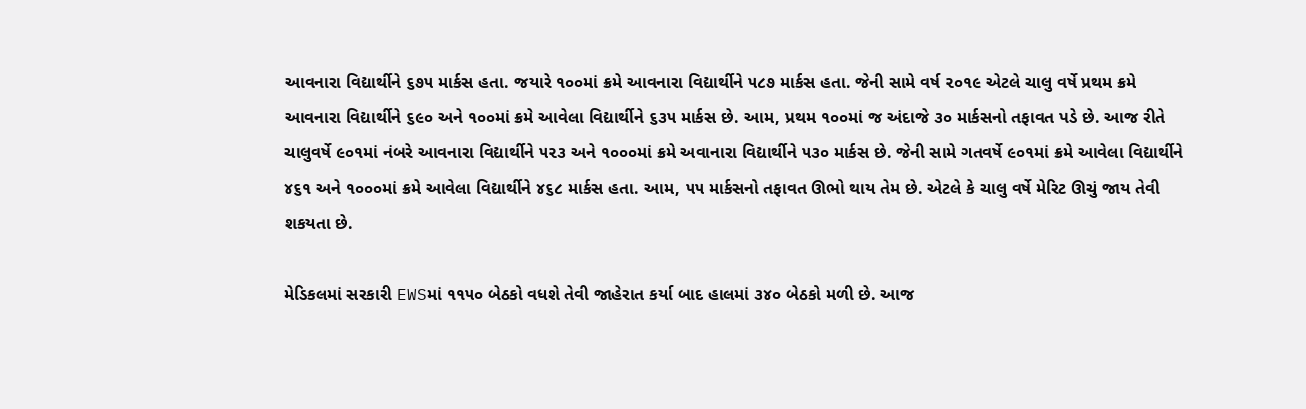આવનારા વિદ્યાર્થીને ૬૭૫ માર્કસ હતા. જયારે ૧૦૦માં ક્રમે આવનારા વિદ્યાર્થીને ૫૮૭ માર્કસ હતા. જેની સામે વર્ષ ૨૦૧૯ એટલે ચાલુ વર્ષે પ્રથમ ક્રમે આવનારા વિદ્યાર્થીને ૬૯૦ અને ૧૦૦માં ક્રમે આવેલા વિદ્યાર્થીને ૬૩૫ માર્કસ છે. આમ, પ્રથમ ૧૦૦માં જ અંદાજે ૩૦ માર્કસનો તફાવત પડે છે. આજ રીતે ચાલુવર્ષે ૯૦૧માં નંબરે આવનારા વિદ્યાર્થીને ૫૨૩ અને ૧૦૦૦માં ક્રમે અવાનારા વિદ્યાર્થીને ૫૩૦ માર્કસ છે. જેની સામે ગતવર્ષે ૯૦૧માં ક્રમે આવેલા વિદ્યાર્થીને ૪૬૧ અને ૧૦૦૦માં ક્રમે આવેલા વિદ્યાર્થીને ૪૬૮ માર્કસ હતા. આમ, ૫૫ માર્કસનો તફાવત ઊભો થાય તેમ છે. એટલે કે ચાલુ વર્ષે મેરિટ ઊચું જાય તેવી શકયતા છે.

મેડિકલમાં સરકારી EWSમાં ૧૧૫૦ બેઠકો વધશે તેવી જાહેરાત કર્યા બાદ હાલમાં ૩૪૦ બેઠકો મળી છે. આજ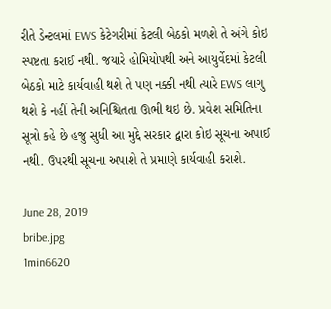રીતે ડેન્ટલમાં EWS કેટેગરીમાં કેટલી બેઠકો મળશે તે અંગે કોઇ સ્પષ્ટતા કરાઈ નથી. જયારે હોમિયોપથી અને આયુર્વેદમાં કેટલી બેઠકો માટે કાર્યવાહી થશે તે પણ નક્કી નથી ત્યારે EWS લાગુ થશે કે નહીં તેની અનિશ્ચિતતા ઊભી થઇ છે. પ્રવેશ સમિતિના સૂત્રો કહે છે હજુ સુધી આ મુદ્દે સરકાર દ્વારા કોઇ સૂચના અપાઈ નથી. ઉપરથી સૂચના અપાશે તે પ્રમાણે કાર્યવાહી કરાશે.

June 28, 2019
bribe.jpg
1min6620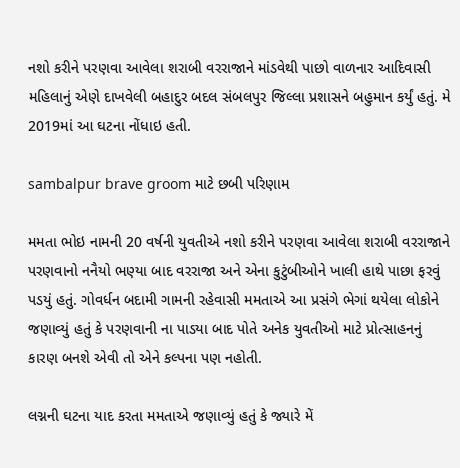નશો કરીને પરણવા આવેલા શરાબી વરરાજાને માંડવેથી પાછો વાળનાર આદિવાસી મહિલાનું એણે દાખવેલી બહાદુર બદલ સંબલપુર જિલ્લા પ્રશાસને બહુમાન કર્યું હતું. મે 2019માં આ ઘટના નોંધાઇ હતી.

sambalpur brave groom માટે છબી પરિણામ

મમતા ભોઇ નામની 20 વર્ષની યુવતીએ નશો કરીને પરણવા આવેલા શરાબી વરરાજાને પરણવાનો નનૈયો ભણ્યા બાદ વરરાજા અને એના કુટુંબીઓને ખાલી હાથે પાછા ફરવું પડયું હતું. ગોવર્ધન બદામી ગામની રહેવાસી મમતાએ આ પ્રસંગે ભેગાં થયેલા લોકોને જણાવ્યું હતું કે પરણવાની ના પાડયા બાદ પોતે અનેક યુવતીઓ માટે પ્રોત્સાહનનું કારણ બનશે એવી તો એને કલ્પના પણ નહોતી.

લગ્નની ઘટના યાદ કરતા મમતાએ જણાવ્યું હતું કે જ્યારે મેં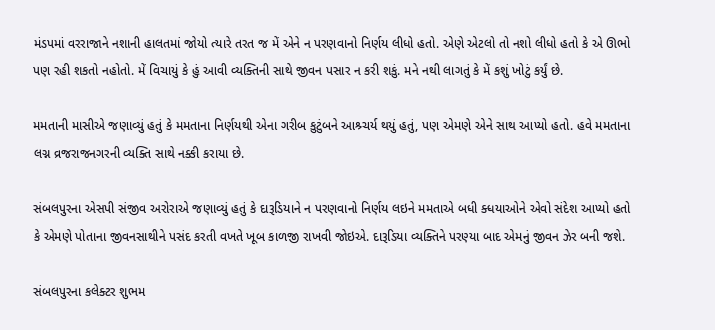મંડપમાં વરરાજાને નશાની હાલતમાં જોયો ત્યારે તરત જ મેં એને ન પરણવાનો નિર્ણય લીધો હતો. એણે એટલો તો નશો લીધો હતો કે એ ઊભો પણ રહી શકતો નહોતો. મેં વિચાયું કે હું આવી વ્યક્તિની સાથે જીવન પસાર ન કરી શકું. મને નથી લાગતું કે મેં કશું ખોટું કર્યું છે.

મમતાની માસીએ જણાવ્યું હતું કે મમતાના નિર્ણયથી એના ગરીબ કુટુંબને આશ્ર્ચર્ય થયું હતું, પણ એમણે એને સાથ આપ્યો હતો. હવે મમતાના લગ્ન વ્રજરાજનગરની વ્યક્તિ સાથે નક્કી કરાયા છે.

સંબલપુરના એસપી સંજીવ અરોરાએ જણાવ્યું હતું કે દારૂડિયાને ન પરણવાનો નિર્ણય લઇને મમતાએ બધી ક્ધયાઓને એવો સંદેશ આપ્યો હતો કે એમણે પોતાના જીવનસાથીને પસંદ કરતી વખતે ખૂબ કાળજી રાખવી જોઇએ. દારૂડિયા વ્યક્તિને પરણ્યા બાદ એમનું જીવન ઝેર બની જશે.

સંબલપુરના કલેક્ટર શુભમ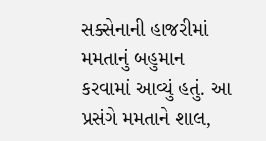સક્સેનાની હાજરીમાં મમતાનું બહુમાન કરવામાં આવ્યું હતું. આ પ્રસંગે મમતાને શાલ,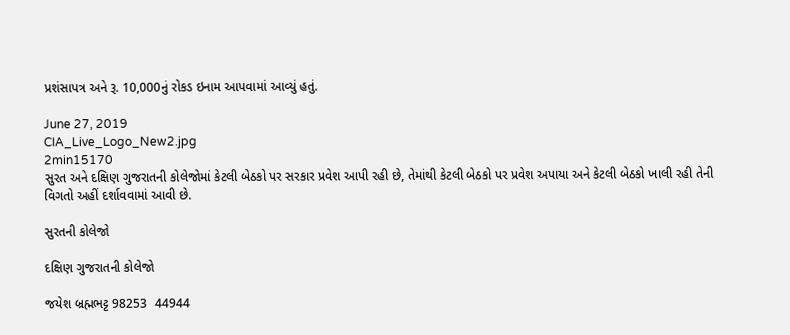પ્રશંસાપત્ર અને રૂ. 10,000નું રોકડ ઇનામ આપવામાં આવ્યું હતું.

June 27, 2019
CIA_Live_Logo_New2.jpg
2min15170
સુરત અને દક્ષિણ ગુજરાતની કોલેજોમાં કેટલી બેઠકો પર સરકાર પ્રવેશ આપી રહી છે, તેમાંથી કેટલી બેઠકો પર પ્રવેશ અપાયા અને કેટલી બેઠકો ખાલી રહી તેની વિગતો અહીં દર્શાવવામાં આવી છે.

સુરતની કોલેજો

દક્ષિણ ગુજરાતની કોલેજો

જયેશ બ્રહ્મભટ્ટ 98253  44944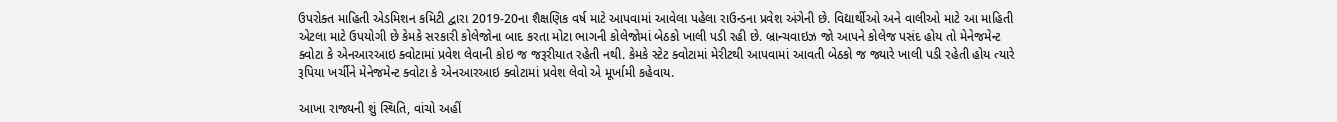ઉપરોક્ત માહિતી એડમિશન કમિટી દ્વારા 2019-20ના શૈક્ષણિક વર્ષ માટે આપવામાં આવેલા પહેલા રાઉન્ડના પ્રવેશ અંગેની છે. વિદ્યાર્થીઓ અને વાલીઓ માટે આ માહિતી એટલા માટે ઉપયોગી છે કેમકે સરકારી કોલેજોના બાદ કરતા મોટા ભાગની કોલેજોમાં બેઠકો ખાલી પડી રહી છે. બ્રાન્ચવાઇઝ જો આપને કોલેજ પસંદ હોય તો મેનેજમેન્ટ ક્વોટા કે એનઆરઆઇ ક્વોટામાં પ્રવેશ લેવાની કોઇ જ જરૂરીયાત રહેતી નથી. કેમકે સ્ટેટ ક્વોટામાં મેરીટથી આપવામાં આવતી બેઠકો જ જ્યારે ખાલી પડી રહેતી હોય ત્યારે રૂપિયા ખર્ચીને મેનેજમેન્ટ ક્વોટા કે એનઆરઆઇ ક્વોટામાં પ્રવેશ લેવો એ મૂર્ખામી કહેવાય.

આખા રાજ્યની શું સ્થિતિ, વાંચો અહીં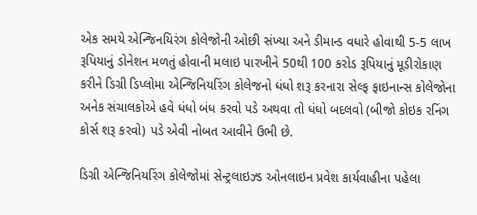એક સમયે એન્જિનયિરંગ કોલેજોની ઓછી સંખ્યા અને ડીમાન્ડ વધારે હોવાથી 5-5 લાખ રૂપિયાનું ડોનેશન મળતું હોવાની મલાઇ પારખીને 50થી 100 કરોડ રૂપિયાનું મૂડીરોકાણ કરીને ડિગ્રી ડિપ્લોમા એન્જિનિયરિંગ કોલેજનો ધંધો શરૂ કરનારા સેલ્ફ ફાઇનાન્સ કોલેજોના અનેક સંચાલકોએ હવે ધંધો બંધ કરવો પડે અથવા તો ધંધો બદલવો (બીજો કોઇક રનિંગ કોર્સ શરૂ કરવો) પડે એવી નોબત આવીને ઉભી છે.

ડિગ્રી એન્જિનિયરિંગ કોલેજોમાં સેન્ટ્રલાઇઝ્ડ ઓનલાઇન પ્રવેશ કાર્યવાહીના પહેલા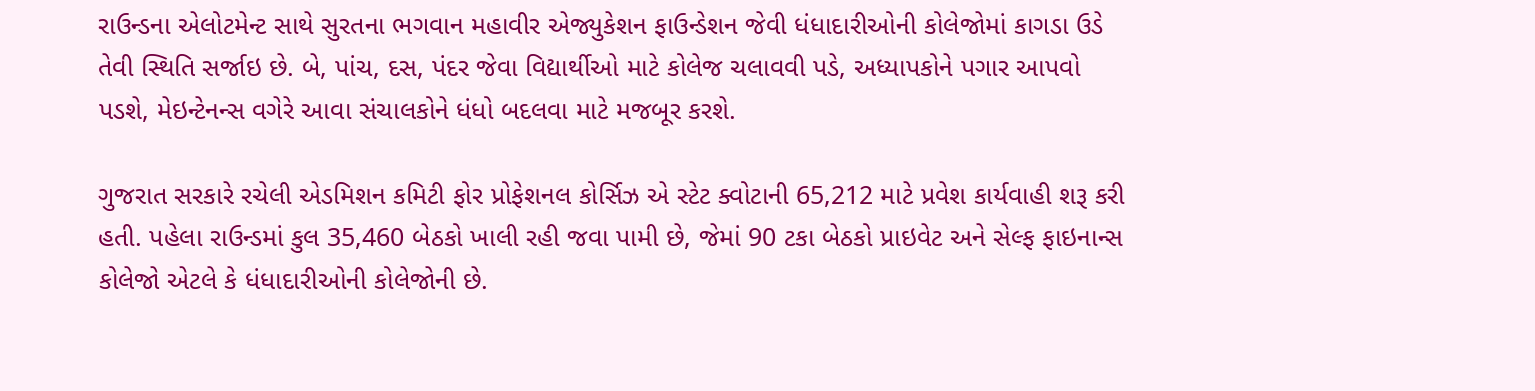રાઉન્ડના એલોટમેન્ટ સાથે સુરતના ભગવાન મહાવીર એજ્યુકેશન ફાઉન્ડેશન જેવી ધંધાદારીઓની કોલેજોમાં કાગડા ઉડે તેવી સ્થિતિ સર્જાઇ છે. બે, પાંચ, દસ, પંદર જેવા વિદ્યાર્થીઓ માટે કોલેજ ચલાવવી પડે, અધ્યાપકોને પગાર આપવો પડશે, મેઇન્ટેનન્સ વગેરે આવા સંચાલકોને ધંધો બદલવા માટે મજબૂર કરશે.

ગુજરાત સરકારે રચેલી એડમિશન કમિટી ફોર પ્રોફેશનલ કોર્સિઝ એ સ્ટેટ ક્વોટાની 65,212 માટે પ્રવેશ કાર્યવાહી શરૂ કરી હતી. પહેલા રાઉન્ડમાં કુલ 35,460 બેઠકો ખાલી રહી જવા પામી છે, જેમાં 90 ટકા બેઠકો પ્રાઇવેટ અને સેલ્ફ ફાઇનાન્સ કોલેજો એટલે કે ધંધાદારીઓની કોલેજોની છે.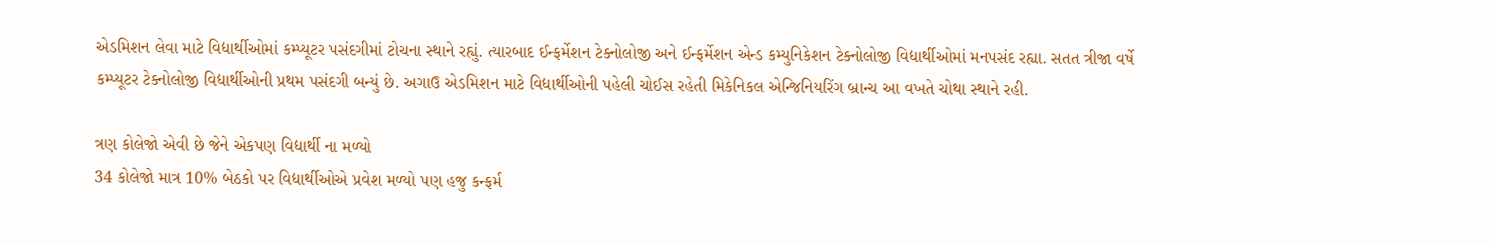એડમિશન લેવા માટે વિદ્યાર્થીઓમાં કમ્પ્યૂટર પસંદગીમાં ટોચના સ્થાને રહ્યું. ત્યારબાદ ઈન્ફર્મેશન ટેક્નોલોજી અને ઈન્ફર્મેશન એન્ડ કમ્યુનિકેશન ટેક્નોલોજી વિદ્યાર્થીઓમાં મનપસંદ રહ્યા. સતત ત્રીજા વર્ષે કમ્પ્યૂટર ટેક્નોલોજી વિદ્યાર્થીઓની પ્રથમ પસંદગી બન્યું છે. અગાઉ એડમિશન માટે વિદ્યાર્થીઓની પહેલી ચોઈસ રહેતી મિકેનિકલ એન્જિનિયરિંગ બ્રાન્ચ આ વખતે ચોથા સ્થાને રહી.

ત્રણ કોલેજો એવી છે જેને એકપણ વિદ્યાર્થી ના મળ્યો
34 કોલેજો માત્ર 10% બેઠકો પર વિદ્યાર્થીઓએ પ્રવેશ મળ્યો પણ હજુ કન્ફર્મ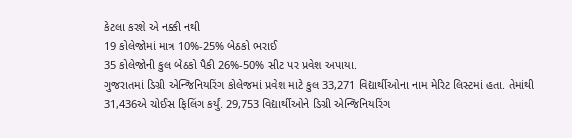કેટલા કરશે એ નક્કી નથી
19 કોલેજોમાં માત્ર 10%-25% બેઠકો ભરાઈ
35 કોલેજોની કુલ બેઠકો પૈકી 26%-50% સીટ પર પ્રવેશ અપાયા.
ગુજરાતમાં ડિગ્રી એન્જિનિયરિંગ કોલેજમાં પ્રવેશ માટે કુલ 33,271 વિદ્યાર્થીઓના નામ મેરિટ લિસ્ટમાં હતા. તેમાંથી 31,436એ ચોઈસ ફિલિંગ કર્યું. 29,753 વિદ્યાર્થીઓને ડિગ્રી એન્જિનિયરિંગ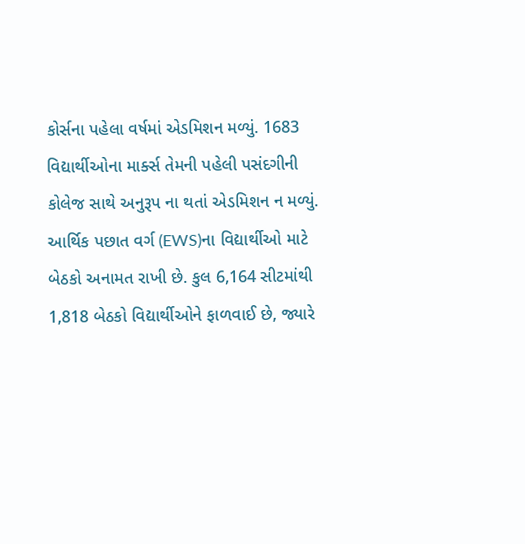કોર્સના પહેલા વર્ષમાં એડમિશન મળ્યું. 1683 વિદ્યાર્થીઓના માર્ક્સ તેમની પહેલી પસંદગીની કોલેજ સાથે અનુરૂપ ના થતાં એડમિશન ન મળ્યું.
આર્થિક પછાત વર્ગ (EWS)ના વિદ્યાર્થીઓ માટે બેઠકો અનામત રાખી છે. કુલ 6,164 સીટમાંથી 1,818 બેઠકો વિદ્યાર્થીઓને ફાળવાઈ છે, જ્યારે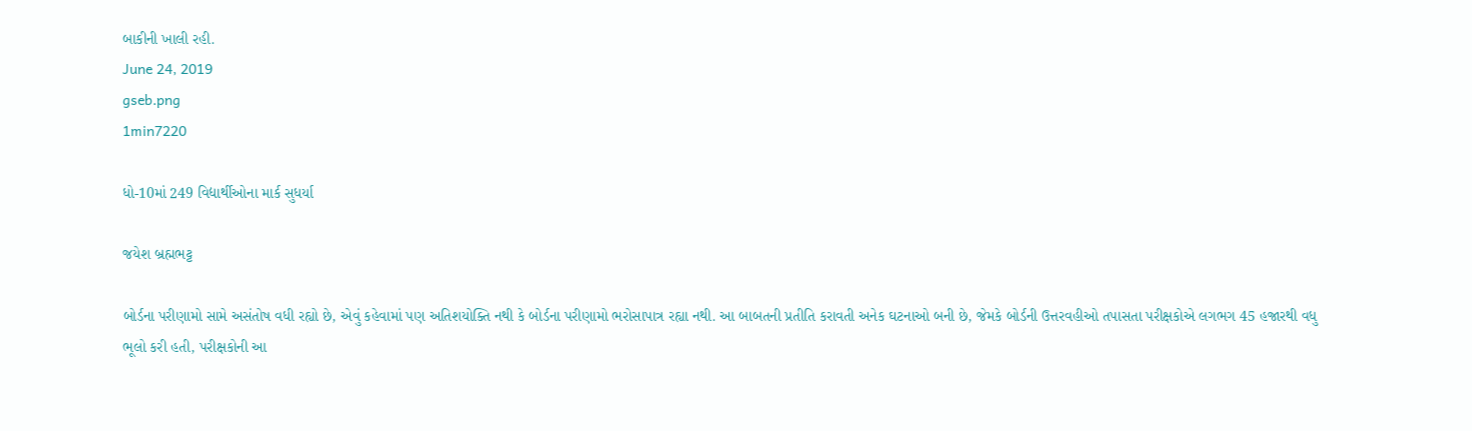બાકીની ખાલી રહી.
June 24, 2019
gseb.png
1min7220

ધો-10માં 249 વિદ્યાર્થીઓના માર્ક સુધર્યા

જયેશ બ્રહ્મભટ્ટ

બોર્ડના પરીણામો સામે અસંતોષ વધી રહ્યો છે, એવું કહેવામાં પણ અતિશયોક્તિ નથી કે બોર્ડના પરીણામો ભરોસાપાત્ર રહ્યા નથી. આ બાબતની પ્રતીતિ કરાવતી અનેક ઘટનાઓ બની છે, જેમકે બોર્ડની ઉત્તરવહીઓ તપાસતા પરીક્ષકોએ લગભગ 45 હજારથી વધુ ભૂલો કરી હતી, પરીક્ષકોની આ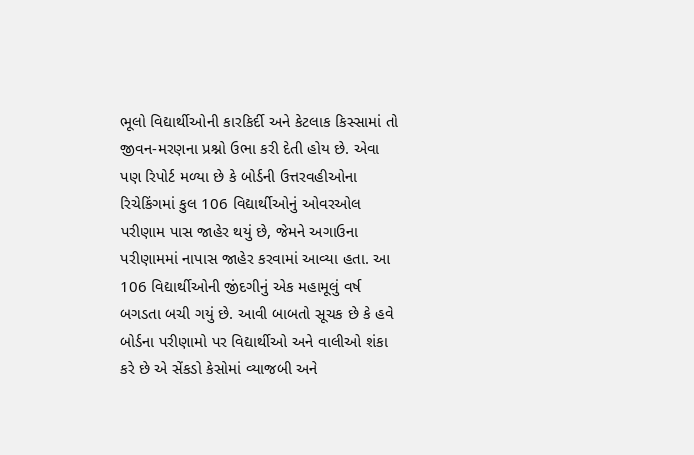ભૂલો વિદ્યાર્થીઓની કારકિર્દી અને કેટલાક કિસ્સામાં તો જીવન-મરણના પ્રશ્નો ઉભા કરી દેતી હોય છે. એવા પણ રિપોર્ટ મળ્યા છે કે બોર્ડની ઉત્તરવહીઓના રિચેકિંગમાં કુલ 106 વિદ્યાર્થીઓનું ઓવરઓલ પરીણામ પાસ જાહેર થયું છે, જેમને અગાઉના પરીણામમાં નાપાસ જાહેર કરવામાં આવ્યા હતા. આ 106 વિદ્યાર્થીઓની જીંદગીનું એક મહામૂલું વર્ષ બગડતા બચી ગયું છે. આવી બાબતો સૂચક છે કે હવે બોર્ડના પરીણામો પર વિદ્યાર્થીઓ અને વાલીઓ શંકા કરે છે એ સેંકડો કેસોમાં વ્યાજબી અને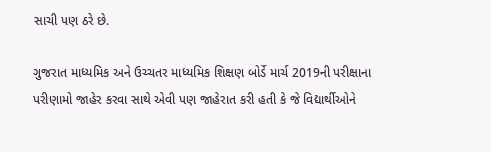સાચી પણ ઠરે છે.

ગુજરાત માધ્યમિક અને ઉચ્ચતર માધ્યમિક શિક્ષણ બોર્ડે માર્ચ 2019ની પરીક્ષાના પરીણામો જાહેર કરવા સાથે એવી પણ જાહેરાત કરી હતી કે જે વિદ્યાર્થીઓને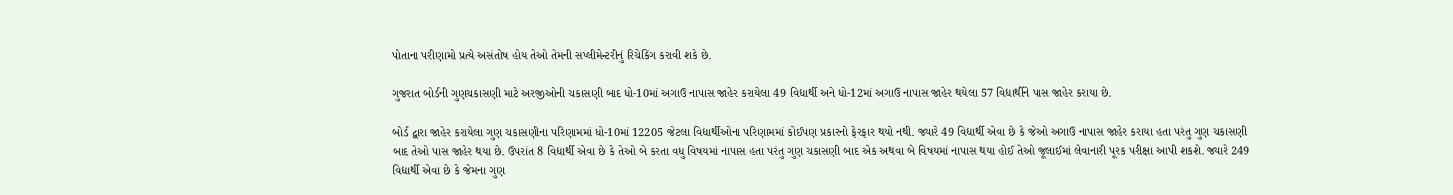પોતાના પરીણામો પ્રત્યે અસંતોષ હોય તેઓ તેમની સપ્લીમેન્ટરીનું રિચેકિંગ કરાવી શકે છે.

ગુજરાત બોર્ડની ગુણચકાસણી માટે અરજીઓની ચકાસણી બાદ ધો-10માં અગાઉ નાપાસ જાહેર કરાયેલા 49 વિદ્યાર્થી અને ધો-12માં અગાઉ નાપાસ જાહેર થયેલા 57 વિદ્યાર્થીને પાસ જાહેર કરાયા છે.

બોર્ડ દ્વારા જાહેર કરાયેલા ગુણ ચકાસણીના પરિણામમાં ધો-10માં 12205 જેટલા વિદ્યાર્થીઓના પરિણામમાં કોઈપણ પ્રકારનો ફેરફાર થયો નથી. જ્યારે 49 વિદ્યાર્થી એવા છે કે જેઓ અગાઉ નાપાસ જાહેર કરાયા હતા પરંતુ ગુણ ચકાસણી બાદ તેઓ પાસ જાહેર થયા છે. ઉપરાંત 8 વિદ્યાર્થી એવા છે કે તેઓ બે કરતા વધુ વિષયમાં નાપાસ હતા પરંતુ ગુણ ચકાસણી બાદ એક અથવા બે વિષયમાં નાપાસ થયા હોઈ તેઓ જૂલાઈમાં લેવાનારી પૂરક પરીક્ષા આપી શકશે. જ્યારે 249 વિદ્યાર્થી એવા છે કે જેમના ગુણ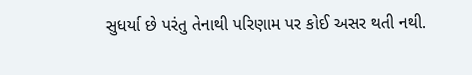સુધર્યા છે પરંતુ તેનાથી પરિણામ પર કોઈ અસર થતી નથી.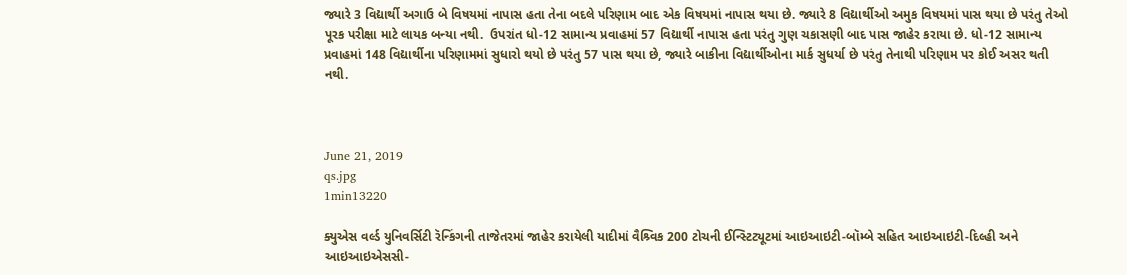જ્યારે 3 વિદ્યાર્થી અગાઉ બે વિષયમાં નાપાસ હતા તેના બદલે પરિણામ બાદ એક વિષયમાં નાપાસ થયા છે. જ્યારે 8 વિદ્યાર્થીઓ અમુક વિષયમાં પાસ થયા છે પરંતુ તેઓ પૂરક પરીક્ષા માટે લાયક બન્યા નથી.  ઉપરાંત ધો-12 સામાન્ય પ્રવાહમાં 57 વિદ્યાર્થી નાપાસ હતા પરંતુ ગુણ ચકાસણી બાદ પાસ જાહેર કરાયા છે. ધો-12 સામાન્ય પ્રવાહમાં 148 વિદ્યાર્થીના પરિણામમાં સુધારો થયો છે પરંતુ 57 પાસ થયા છે, જ્યારે બાકીના વિદ્યાર્થીઓના માર્ક સુધર્યા છે પરંતુ તેનાથી પરિણામ પર કોઈ અસર થતી નથી.



June 21, 2019
qs.jpg
1min13220

ક્યુએસ વર્લ્ડ યુનિવર્સિટી રૅન્કિંગની તાજેતરમાં જાહેર કરાયેલી યાદીમાં વૈશ્ર્વિક 200 ટોચની ઈન્સ્ટિટ્યૂટમાં આઇઆઇટી-બૉમ્બે સહિત આઇઆઇટી-દિલ્હી અને આઇઆઇએસસી-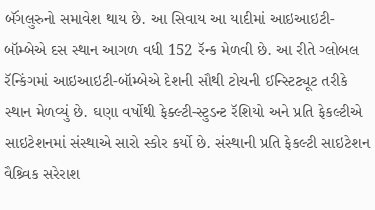બૅંગલુરુનો સમાવેશ થાય છે. આ સિવાય આ યાદીમાં આઇઆઇટી-બૉમ્બેએ દસ સ્થાન આગળ વધી 152 રૅન્ક મેળવી છે. આ રીતે ગ્લોબલ રૅન્કિંગમાં આઇઆઇટી-બૉમ્બેએ દેશની સૌથી ટોચની ઈન્સ્ટિટ્યૂટ તરીકે સ્થાન મેળવ્યું છે. ઘણા વર્ષોથી ફેક્લ્ટી-સ્ટુડન્ટ રૅશિયો અને પ્રતિ ફેકલ્ટીએ સાઇટેશનમાં સંસ્થાએ સારો સ્કોર કર્યો છે. સંસ્થાની પ્રતિ ફેકલ્ટી સાઇટેશન વૈશ્ર્વિક સરેરાશ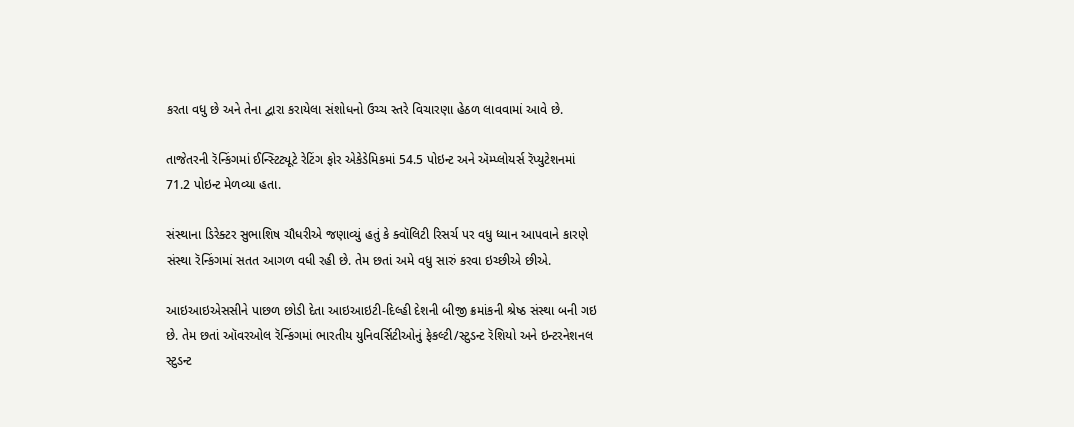કરતા વધુ છે અને તેના દ્વારા કરાયેલા સંશોધનો ઉચ્ચ સ્તરે વિચારણા હેઠળ લાવવામાં આવે છે.

તાજેતરની રૅન્કિંગમાં ઈન્સ્ટિટ્યૂટે રેટિંગ ફોર એકેડેમિકમાં 54.5 પોઇન્ટ અને ઍમ્પ્લોયર્સ રૅપ્યુટેશનમાં 71.2 પોઇન્ટ મેળવ્યા હતા.

સંસ્થાના ડિરેક્ટર સુભાશિષ ચૌધરીએ જણાવ્યું હતું કે ક્વૉલિટી રિસર્ચ પર વધુ ધ્યાન આપવાને કારણે સંસ્થા રૅન્કિંગમાં સતત આગળ વધી રહી છે. તેમ છતાં અમે વધુ સારું કરવા ઇચ્છીએ છીએ.

આઇઆઇએસસીને પાછળ છોડી દેતા આઇઆઇટી-દિલ્હી દેશની બીજી ક્રમાંકની શ્રેષ્ઠ સંસ્થા બની ગઇ છે. તેમ છતાં ઑવરઓલ રૅન્કિંગમાં ભારતીય યુનિવર્સિટીઓનું ફેકલ્ટી/સ્ટુડન્ટ રૅશિયો અને ઇન્ટરનેશનલ સ્ટુડન્ટ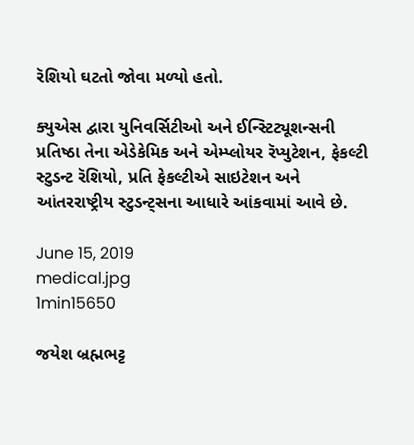રૅશિયો ઘટતો જોવા મળ્યો હતો.

ક્યુએસ દ્વારા યુનિવર્સિટીઓ અને ઈન્સ્ટિટ્યૂશન્સની પ્રતિષ્ઠા તેના એડેકેમિક અને એમ્પ્લોયર રૅપ્યુટેશન, ફેકલ્ટી સ્ટુડન્ટ રૅશિયો, પ્રતિ ફેકલ્ટીએ સાઇટેશન અને આંતરરાષ્ટ્રીય સ્ટુડન્ટ્સના આધારે આંકવામાં આવે છે.

June 15, 2019
medical.jpg
1min15650

જયેશ બ્રહ્મભટ્ટ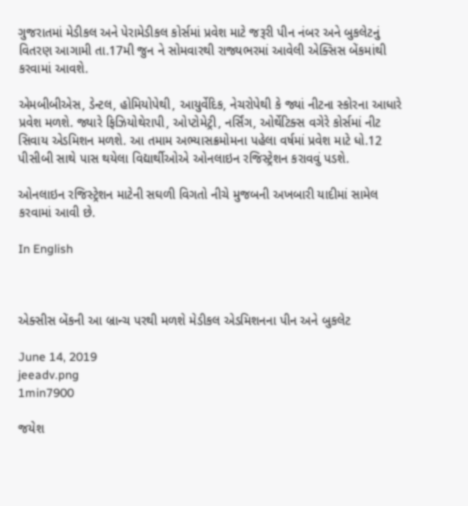ગુજરાતમાં મેડીકલ અને પેરામેડીકલ કોર્સમાં પ્રવેશ માટે જરૂરી પીન નંબર અને બુકલેટનું વિતરણ આગામી તા.17મી જુન ને સોમવારથી રાજ્યભરમાં આવેલી એક્સિસ બેંકમાંથી કરવામાં આવશે.

એમબીબીએસ, ડેન્ટલ, હોમિયોપેથી, આયુર્વેદિક, નેચરોપેથી કે જ્યાં નીટના સ્કોરના આધારે પ્રવેશ મળશે. જ્યારે ફિઝિયોથેરાપી, ઓપ્ટોમેટ્રી, નર્સિંગ, ઓર્થેટિક્સ વગેરે કોર્સમાં નીટ સિવાય એડમિશન મળશે. આ તમામ અભ્યાસક્રમોમના પહેલા વર્ષમાં પ્રવેશ માટે ધો.12 પીસીબી સાથે પાસ થયેલા વિદ્યાર્થીઓએ ઓનલાઇન રજિસ્ટ્રેશન કરાવવું પડશે.

ઓનલાઇન રજિસ્ટ્રેશન માટેની સઘળી વિગતો નીચે મુજબની અખબારી યાદીમાં સામેલ કરવામાં આવી છે.

In English



એક્સીસ બેંકની આ બ્રાન્ચ પરથી મળશે મેડીકલ એડમિશનના પીન અને બુકલેટ

June 14, 2019
jeeadv.png
1min7900

જયેશ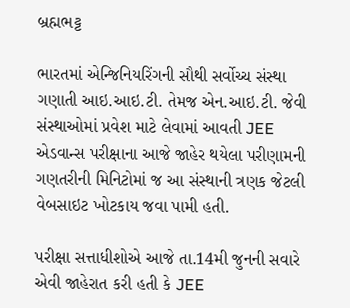બ્રહ્મભટ્ટ

ભારતમાં એન્જિનિયરિંગની સૌથી સર્વોચ્ચ સંસ્થા ગણાતી આઇ.આઇ.ટી. તેમજ એન.આઇ.ટી. જેવી સંસ્થાઓમાં પ્રવેશ માટે લેવામાં આવતી JEE એડવાન્સ પરીક્ષાના આજે જાહેર થયેલા પરીણામની ગણતરીની મિનિટોમાં જ આ સંસ્થાની ત્રણક જેટલી વેબસાઇટ ખોટકાય જવા પામી હતી.

પરીક્ષા સત્તાધીશોએ આજે તા.14મી જુનની સવારે એવી જાહેરાત કરી હતી કે JEE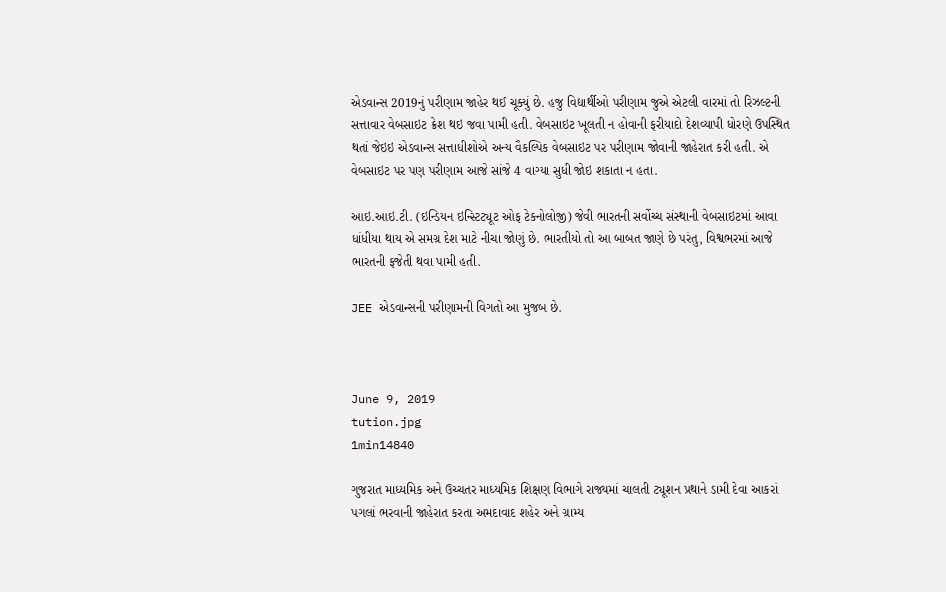એડવાન્સ 2019નું પરીણામ જાહેર થઈ ચૂક્યું છે. હજુ વિદ્યાર્થીઓ પરીણામ જુએ એટલી વારમાં તો રિઝલ્ટની સત્તાવાર વેબસાઇટ ક્રેશ થઇ જવા પામી હતી. વેબસાઇટ ખૂલતી ન હોવાની ફરીયાદો દેશવ્યાપી ધોરણે ઉપસ્થિત થતાં જેઇઇ એડવાન્સ સત્તાધીશોએ અન્ય વૈકલ્પિક વેબસાઇટ પર પરીણામ જોવાની જાહેરાત કરી હતી. એ વેબસાઇટ પર પણ પરીણામ આજે સાંજે 4 વાગ્યા સુધી જોઇ શકાતા ન હતા.

આઇ.આઇ.ટી. (ઇન્ડિયન ઇન્સ્ટિટ્યૂટ ઓફ ટેકનોલોજી) જેવી ભારતની સર્વોચ્ચ સંસ્થાની વેબસાઇટમાં આવા ધાંધીયા થાય એ સમગ્ર દેશ માટે નીચા જોણું છે. ભારતીયો તો આ બાબત જાણે છે પરંતુ, વિશ્વભરમાં આજે ભારતની ફજેતી થવા પામી હતી.

JEE એડવાન્સની પરીણામની વિગતો આ મુજબ છે.



June 9, 2019
tution.jpg
1min14840

ગુજરાત માધ્યમિક અને ઉચ્ચતર માધ્યમિક શિક્ષણ વિભાગે રાજ્યમાં ચાલતી ટ્યૂશન પ્રથાને ડામી દેવા આકરાં પગલાં ભરવાની જાહેરાત કરતા અમદાવાદ શહેર અને ગ્રામ્ય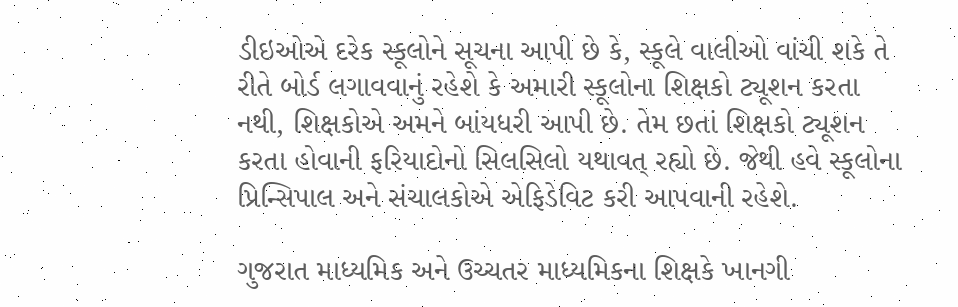ડીઇઓએ દરેક સ્કૂલોને સૂચના આપી છે કે, સ્કૂલે વાલીઓ વાંચી શકે તે રીતે બોર્ડ લગાવવાનું રહેશે કે અમારી સ્કૂલોના શિક્ષકો ટ્યૂશન કરતા નથી, શિક્ષકોએ અમને બાંયધરી આપી છે. તેમ છતાં શિક્ષકો ટ્યૂશન કરતા હોવાની ફરિયાદોનો સિલસિલો યથાવત્ રહ્યો છે. જેથી હવે સ્કૂલોના પ્રિન્સિપાલ અને સંચાલકોએ એફિડેવિટ કરી આપવાની રહેશે.

ગુજરાત માધ્યમિક અને ઉચ્ચતર માધ્યમિકના શિક્ષકે ખાનગી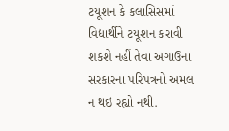ટયૂશન કે કલાસિસમાં વિદ્યાર્થીને ટયૂશન કરાવી શકશે નહીં તેવા અગાઉના સરકારના પરિપત્રનો અમલ ન થઇ રહ્યો નથી.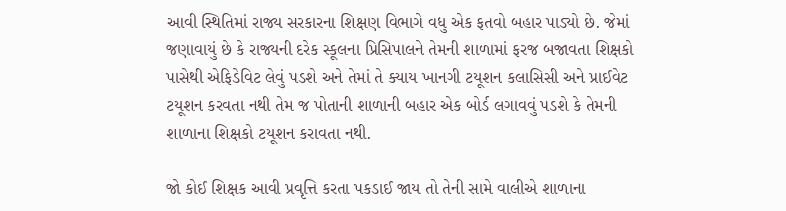આવી સ્થિતિમાં રાજ્ય સરકારના શિક્ષણ વિભાગે વધુ એક ફતવો બહાર પાડ્યો છે. જેમાં જણાવાયું છે કે રાજ્યની દરેક સ્કૂલના પ્રિસિપાલને તેમની શાળામાં ફરજ બજાવતા શિક્ષકો પાસેથી એફિડેવિટ લેવું પડશે અને તેમાં તે ક્યાય ખાનગી ટયૂશન કલાસિસી અને પ્રાઈવેટ ટયૂશન કરવતા નથી તેમ જ પોતાની શાળાની બહાર એક બોર્ડ લગાવવું પડશે કે તેમની શાળાના શિક્ષકો ટયૂશન કરાવતા નથી.

જો કોઈ શિક્ષક આવી પ્રવૃત્તિ કરતા પકડાઈ જાય તો તેની સામે વાલીએ શાળાના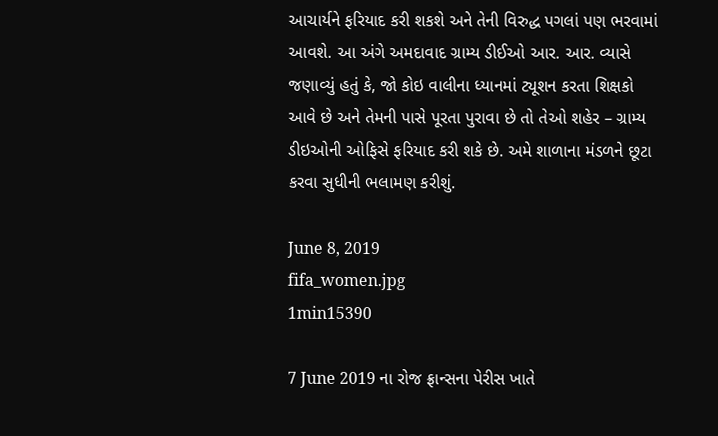આચાર્યને ફરિયાદ કરી શકશે અને તેની વિરુદ્ધ પગલાં પણ ભરવામાં આવશે. આ અંગે અમદાવાદ ગ્રામ્ય ડીઈઓ આર. આર. વ્યાસે જણાવ્યું હતું કે, જો કોઇ વાલીના ધ્યાનમાં ટ્યૂશન કરતા શિક્ષકો આવે છે અને તેમની પાસે પૂરતા પુરાવા છે તો તેઓ શહેર – ગ્રામ્ય ડીઇઓની ઓફિસે ફરિયાદ કરી શકે છે. અમે શાળાના મંડળને છૂટા કરવા સુધીની ભલામણ કરીશું.

June 8, 2019
fifa_women.jpg
1min15390

7 June 2019 ના રોજ ફ્રાન્સના પેરીસ ખાતે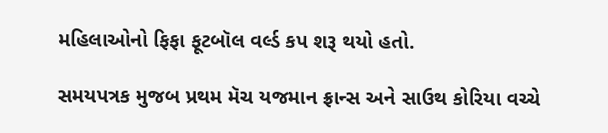મહિલાઓનો ફિફા ફૂટબૉલ વર્લ્ડ કપ શરૂ થયો હતો.

સમયપત્રક મુજબ પ્રથમ મૅચ યજમાન ફ્રાન્સ અને સાઉથ કોરિયા વચ્ચે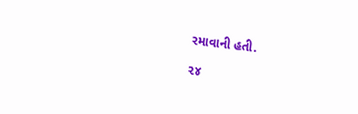રમાવાની હતી.

૨૪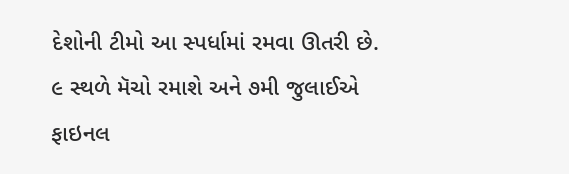દેશોની ટીમો આ સ્પર્ધામાં રમવા ઊતરી છે. ૯ સ્થળે મૅચો રમાશે અને ૭મી જુલાઈએ ફાઇનલ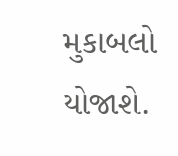મુકાબલો યોજાશે.